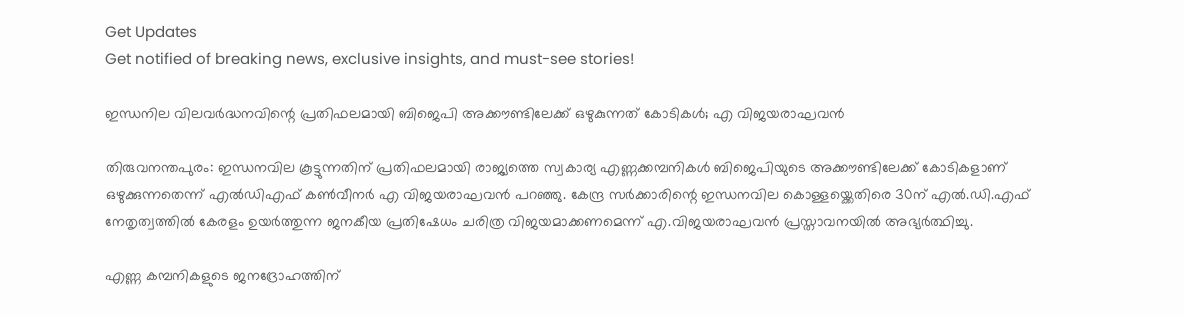Get Updates
Get notified of breaking news, exclusive insights, and must-see stories!

ഇന്ധനില വിലവര്‍ദ്ധനവിന്റെ പ്രതിഫലമായി ബിജെപി അക്കൗണ്ടിലേക്ക് ഒഴുകുന്നത് കോടികള്‍; എ വിജയരാഘവന്‍

തിരുവനന്തപുരം: ഇന്ധനവില കൂട്ടുന്നതിന് പ്രതിഫലമായി രാജ്യത്തെ സ്വകാര്യ എണ്ണക്കമ്പനികള്‍ ബിജെപിയുടെ അക്കൗണ്ടിലേക്ക് കോടികളാണ് ഒഴുക്കുന്നതെന്ന് എല്‍ഡിഎഫ് കണ്‍വീനര്‍ എ വിജയരാഘവന്‍ പറഞ്ഞു. കേന്ദ്ര സര്‍ക്കാരിന്റെ ഇന്ധനവില കൊള്ളയ്ക്കെതിരെ 30ന് എല്‍.ഡി.എഫ് നേതൃത്വത്തില്‍ കേരളം ഉയര്‍ത്തുന്ന ജനകീയ പ്രതിഷേധം ചരിത്ര വിജയമാക്കണമെന്ന് എ.വിജയരാഘവന്‍ പ്രസ്താവനയില്‍ അഭ്യര്‍ത്ഥിച്ചു.

എണ്ണ കമ്പനികളുടെ ജനദ്രോഹത്തിന്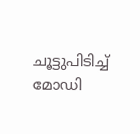ചൂട്ടുപിടിച്ച് മോഡി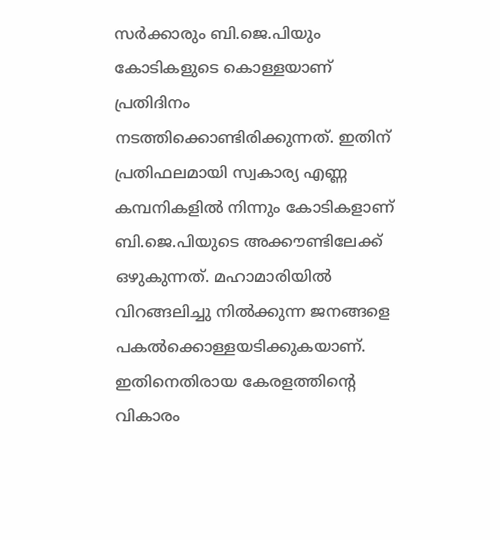സര്‍ക്കാരും ബി.ജെ.പിയും കോടികളുടെ കൊള്ളയാണ് പ്രതിദിനം നടത്തിക്കൊണ്ടിരിക്കുന്നത്. ഇതിന് പ്രതിഫലമായി സ്വകാര്യ എണ്ണ കമ്പനികളില്‍ നിന്നും കോടികളാണ് ബി.ജെ.പിയുടെ അക്കൗണ്ടിലേക്ക് ഒഴുകുന്നത്. മഹാമാരിയില്‍ വിറങ്ങലിച്ചു നില്‍ക്കുന്ന ജനങ്ങളെ പകല്‍ക്കൊള്ളയടിക്കുകയാണ്. ഇതിനെതിരായ കേരളത്തിന്റെ വികാരം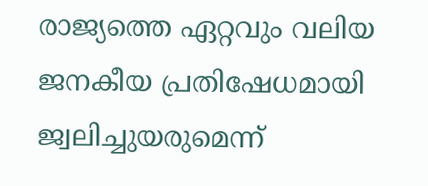രാജ്യത്തെ ഏറ്റവും വലിയ ജനകീയ പ്രതിഷേധമായി ജ്വലിച്ചുയരുമെന്ന്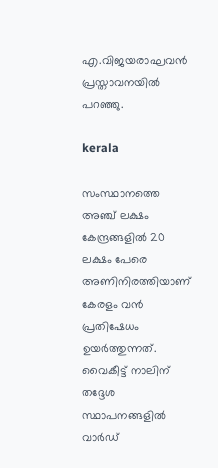എ.വിജയരാഘവന്‍ പ്രസ്താവനയില്‍ പറഞ്ഞു.

kerala

സംസ്ഥാനത്തെ അഞ്ച് ലക്ഷം കേന്ദ്രങ്ങളില്‍ 20 ലക്ഷം പേരെ അണിനിരത്തിയാണ് കേരളം വന്‍ പ്രതിഷേധം ഉയര്‍ത്തുന്നത്. വൈകീട്ട് നാലിന് തദ്ദേശ സ്ഥാപനങ്ങളില്‍ വാര്‍ഡ്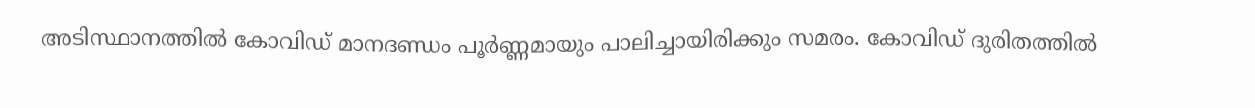അടിസ്ഥാനത്തില്‍ കോവിഡ് മാനദണ്ഡം പൂര്‍ണ്ണമായും പാലിച്ചായിരിക്കും സമരം. കോവിഡ് ദുരിതത്തില്‍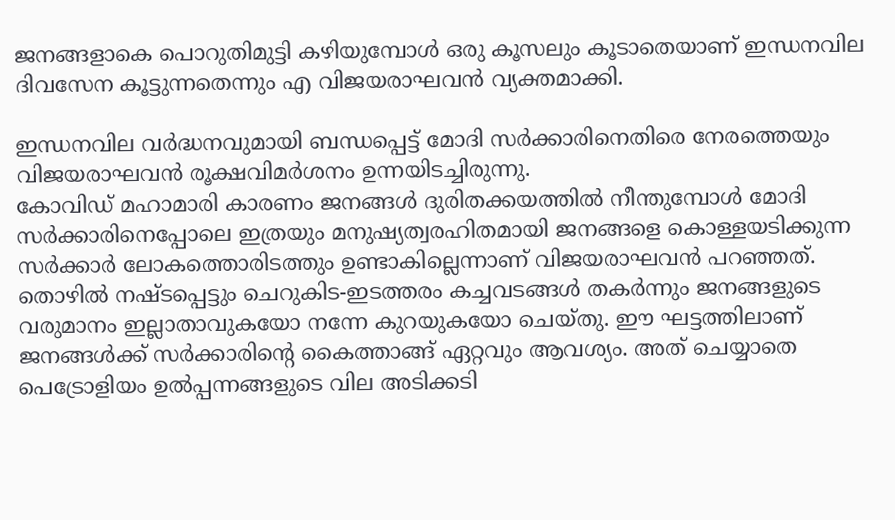ജനങ്ങളാകെ പൊറുതിമുട്ടി കഴിയുമ്പോള്‍ ഒരു കൂസലും കൂടാതെയാണ് ഇന്ധനവില ദിവസേന കൂട്ടുന്നതെന്നും എ വിജയരാഘവന്‍ വ്യക്തമാക്കി.

ഇന്ധനവില വര്‍ദ്ധനവുമായി ബന്ധപ്പെട്ട് മോദി സര്‍ക്കാരിനെതിരെ നേരത്തെയും വിജയരാഘവന്‍ രൂക്ഷവിമര്‍ശനം ഉന്നയിടച്ചിരുന്നു.
കോവിഡ് മഹാമാരി കാരണം ജനങ്ങള്‍ ദുരിതക്കയത്തില്‍ നീന്തുമ്പോള്‍ മോദി സര്‍ക്കാരിനെപ്പോലെ ഇത്രയും മനുഷ്യത്വരഹിതമായി ജനങ്ങളെ കൊള്ളയടിക്കുന്ന സര്‍ക്കാര്‍ ലോകത്തൊരിടത്തും ഉണ്ടാകില്ലെന്നാണ് വിജയരാഘവന്‍ പറഞ്ഞത്. തൊഴില്‍ നഷ്ടപ്പെട്ടും ചെറുകിട-ഇടത്തരം കച്ചവടങ്ങള്‍ തകര്‍ന്നും ജനങ്ങളുടെ വരുമാനം ഇല്ലാതാവുകയോ നന്നേ കുറയുകയോ ചെയ്തു. ഈ ഘട്ടത്തിലാണ് ജനങ്ങള്‍ക്ക് സര്‍ക്കാരിന്റെ കൈത്താങ്ങ് ഏറ്റവും ആവശ്യം. അത് ചെയ്യാതെ പെട്രോളിയം ഉല്‍പ്പന്നങ്ങളുടെ വില അടിക്കടി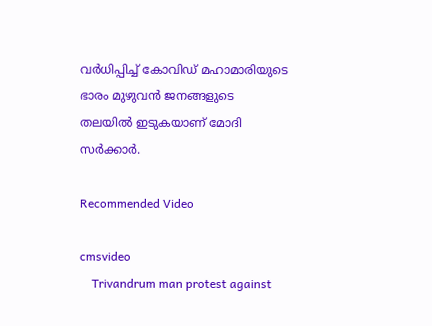വര്‍ധിപ്പിച്ച് കോവിഡ് മഹാമാരിയുടെ ഭാരം മുഴുവന്‍ ജനങ്ങളുടെ തലയില്‍ ഇടുകയാണ് മോദി സര്‍ക്കാര്‍.

Recommended Video

cmsvideo
    Trivandrum man protest against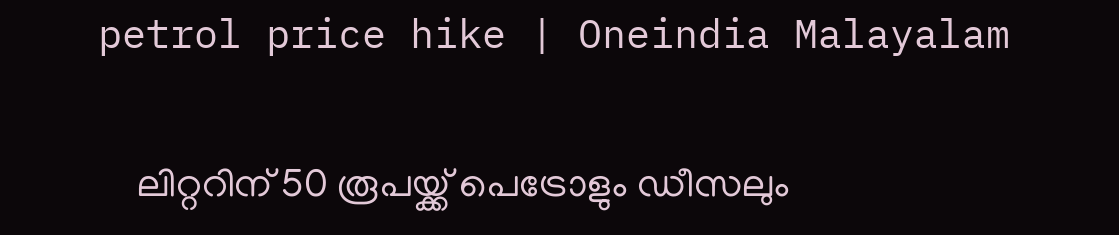petrol price hike | Oneindia Malayalam

    ലിറ്ററിന് 50 രൂപയ്ക്ക് പെട്രോളും ഡീസലും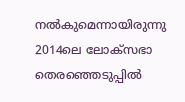നല്‍കുമെന്നായിരുന്നു 2014ലെ ലോക്സഭാ തെരഞ്ഞെടുപ്പില്‍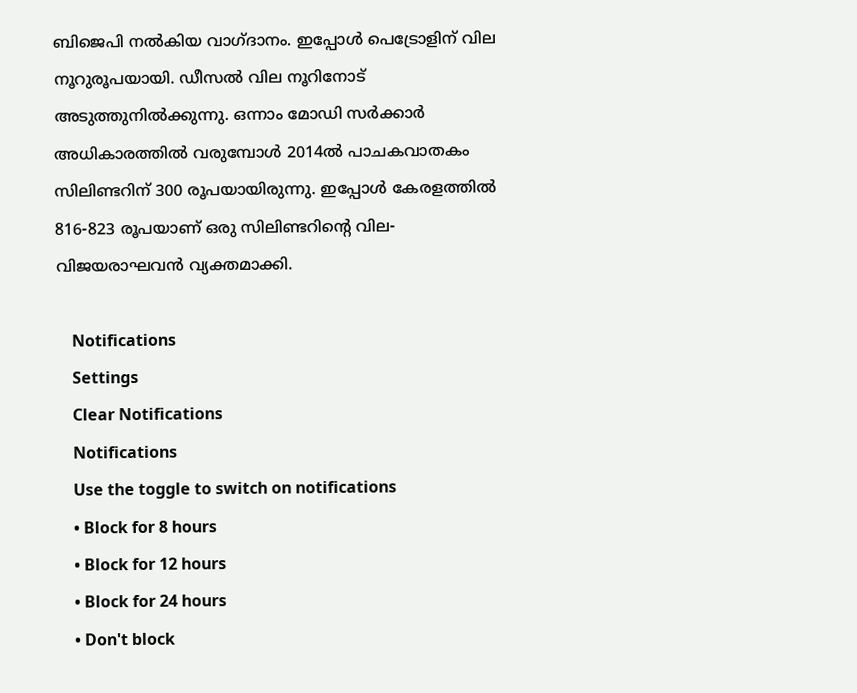ബിജെപി നല്‍കിയ വാഗ്ദാനം. ഇപ്പോള്‍ പെട്രോളിന് വില നൂറുരൂപയായി. ഡീസല്‍ വില നൂറിനോട് അടുത്തുനില്‍ക്കുന്നു. ഒന്നാം മോഡി സര്‍ക്കാര്‍ അധികാരത്തില്‍ വരുമ്പോള്‍ 2014ല്‍ പാചകവാതകം സിലിണ്ടറിന് 300 രൂപയായിരുന്നു. ഇപ്പോള്‍ കേരളത്തില്‍ 816-823 രൂപയാണ് ഒരു സിലിണ്ടറിന്റെ വില- വിജയരാഘവന്‍ വ്യക്തമാക്കി.

    Notifications
    Settings
    Clear Notifications
    Notifications
    Use the toggle to switch on notifications
    • Block for 8 hours
    • Block for 12 hours
    • Block for 24 hours
    • Don't block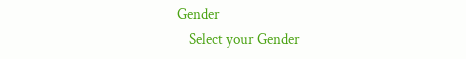Gender
    Select your Gender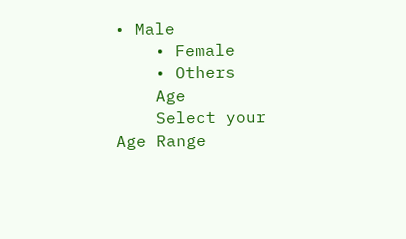• Male
    • Female
    • Others
    Age
    Select your Age Range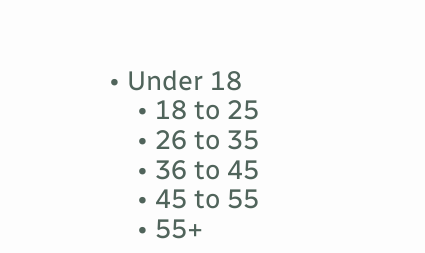• Under 18
    • 18 to 25
    • 26 to 35
    • 36 to 45
    • 45 to 55
    • 55+